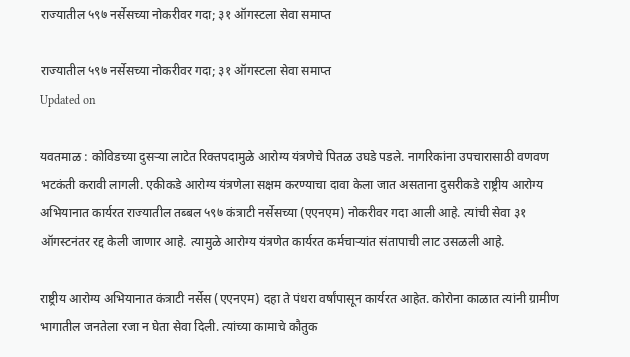राज्यातील ५९७ नर्सेसच्या नोकरीवर गदा; ३१ ऑगस्टला सेवा समाप्त

राज्यातील ५९७ नर्सेसच्या नोकरीवर गदा; ३१ ऑगस्टला सेवा समाप्त
Updated on

यवतमाळ : कोविडच्या दुसऱ्या लाटेत रिक्तपदामुळे आरोग्य यंत्रणेचे पितळ उघडे पडले. नागरिकांना उपचारासाठी वणवण भटकंती करावी लागली. एकीकडे आरोग्य यंत्रणेला सक्षम करण्याचा दावा केला जात असताना दुसरीकडे राष्ट्रीय आरोग्य अभियानात कार्यरत राज्यातील तब्बल ५९७ कंत्राटी नर्सेसच्या (एएनएम) नोकरीवर गदा आली आहे. त्यांची सेवा ३१ ऑगस्टनंतर रद्द केली जाणार आहे. त्यामुळे आरोग्य यंत्रणेत कार्यरत कर्मचाऱ्यांत संतापाची लाट उसळली आहे.

राष्ट्रीय आरोग्य अभियानात कंत्राटी नर्सेस (एएनएम) दहा ते पंधरा वर्षांपासून कार्यरत आहेत. कोरोना काळात त्यांनी ग्रामीण भागातील जनतेला रजा न घेता सेवा दिली. त्यांच्या कामाचे कौतुक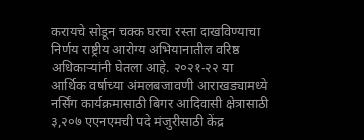करायचे सोडून चक्क घरचा रस्ता दाखविण्याचा निर्णय राष्ट्रीय आरोग्य अभियानातील वरिष्ठ अधिकाऱ्यांनी घेतला आहे. २०२१-२२ या आर्थिक वर्षाच्या अंमलबजावणी आराखड्यामध्ये नर्सिंग कार्यक्रमासाठी बिगर आदिवासी क्षेत्रासाठी ३,२०७ एएनएमची पदे मंजुरीसाठी केंद्र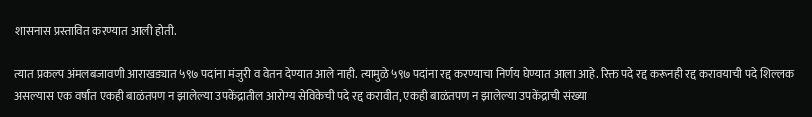शासनास प्रस्तावित करण्यात आली होती.

त्यात प्रकल्प अंमलबजावणी आराखड्यात ५९७ पदांना मंजुरी व वेतन देण्यात आले नाही. त्यामुळे ५९७ पदांना रद्द करण्याचा निर्णय घेण्यात आला आहे. रिक्त पदे रद्द करूनही रद्द करावयाची पदे शिल्लक असल्यास एक वर्षांत एकही बाळंतपण न झालेल्या उपकेंद्रातील आरोग्य सेविकेची पदे रद्द करावीत, एकही बाळंतपण न झालेल्या उपकेंद्राची संख्या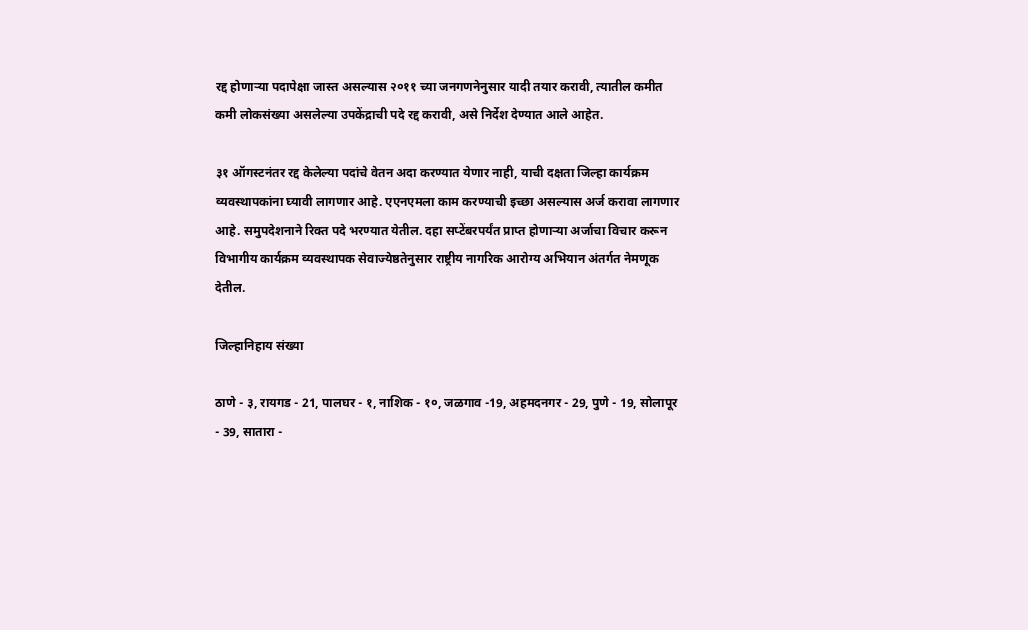रद्द होणाऱ्या पदापेक्षा जास्त असल्यास २०११ च्या जनगणनेनुसार यादी तयार करावी, त्यातील कमीत कमी लोकसंख्या असलेल्या उपकेंद्राची पदे रद्द करावी, असे निर्देश देण्यात आले आहेत.

३१ ऑगस्टनंतर रद्द केलेल्या पदांचे वेतन अदा करण्यात येणार नाही, याची दक्षता जिल्हा कार्यक्रम व्यवस्थापकांना घ्यावी लागणार आहे. एएनएमला काम करण्याची इच्छा असल्यास अर्ज करावा लागणार आहे. समुपदेशनाने रिक्त पदे भरण्यात येतील. दहा सप्टेंबरपर्यंत प्राप्त होणाऱ्या अर्जाचा विचार करून विभागीय कार्यक्रम व्यवस्थापक सेवाज्येष्ठतेनुसार राष्ट्रीय नागरिक आरोग्य अभियान अंतर्गत नेमणूक देतील.

जिल्हानिहाय संख्या

ठाणे - ३, रायगड - 21, पालघर - १, नाशिक - १०, जळगाव -19, अहमदनगर - 29, पुणे - 19, सोलापूर - 39, सातारा -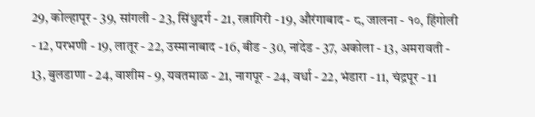29, कोल्हापूर - 39, सांगली - 23, सिंधुदर्ग - 21, रत्नागिरी - 19, औरंगाबाद - ८, जालना - १०, हिंगोली - 12, परभणी - 19, लातूर - 22, उस्मानाबाद - 16, बीड - 30, नांदेड - 37, अकोला - 13, अमरावती - 13, बुलडाणा - 24, वाशीम - 9, यवतमाळ - 21, नागपूर - 24, वर्धा - 22, भंडारा - 11, चंद्रपूर - 11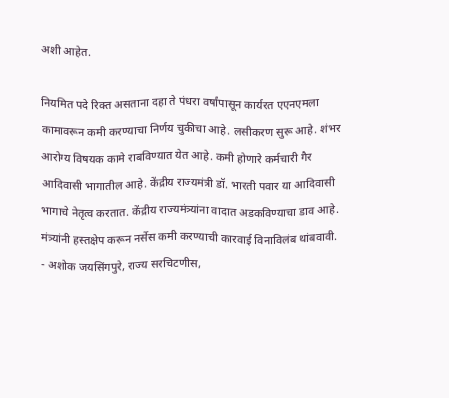अशी आहेत.

नियमित पदे रिक्त असताना दहा ते पंधरा वर्षांपासून कार्यरत एएनएमला कामावरून कमी करण्याचा निर्णय चुकीचा आहे. लसीकरण सुरू आहे. शंभर आरोग्य विषयक कामे राबविण्यात येत आहे. कमी होणारे कर्मचारी गैर आदिवासी भागातील आहे. केंद्रीय राज्यमंत्री डॉ. भारती पवार या आदिवासी भागाचे नेतृत्व करतात. केंद्रीय राज्यमंत्र्यांना वादात अडकविण्याचा डाव आहे. मंत्र्यांनी हस्तक्षेप करून नर्सेस कमी करण्याची कारवाई विनाविलंब थांबवावी.
- अशोक जयसिंगपुरे, राज्य सरचिटणीस,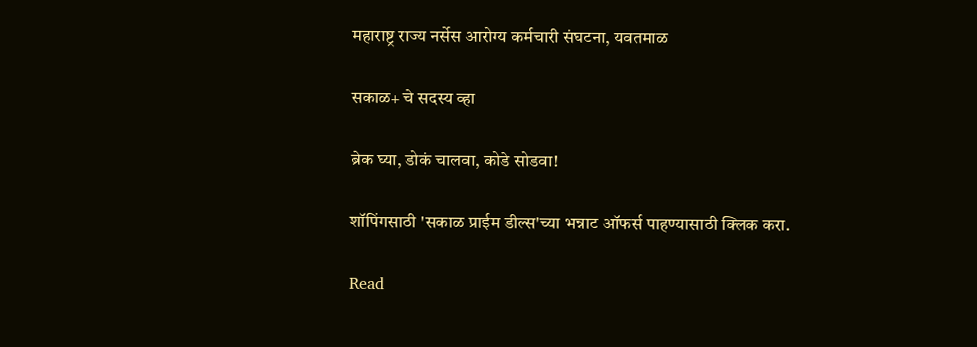महाराष्ट्र राज्य नर्सेस आरोग्य कर्मचारी संघटना, यवतमाळ

सकाळ+ चे सदस्य व्हा

ब्रेक घ्या, डोकं चालवा, कोडे सोडवा!

शॉपिंगसाठी 'सकाळ प्राईम डील्स'च्या भन्नाट ऑफर्स पाहण्यासाठी क्लिक करा.

Read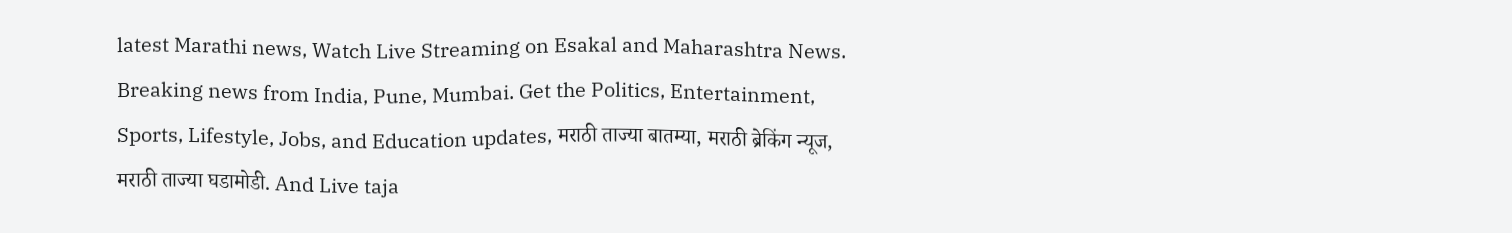latest Marathi news, Watch Live Streaming on Esakal and Maharashtra News. Breaking news from India, Pune, Mumbai. Get the Politics, Entertainment, Sports, Lifestyle, Jobs, and Education updates, मराठी ताज्या बातम्या, मराठी ब्रेकिंग न्यूज, मराठी ताज्या घडामोडी. And Live taja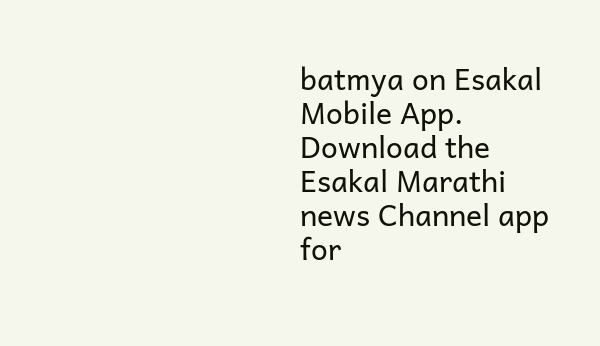batmya on Esakal Mobile App. Download the Esakal Marathi news Channel app for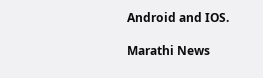Android and IOS.

Marathi News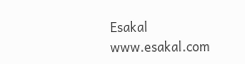Esakal
www.esakal.com